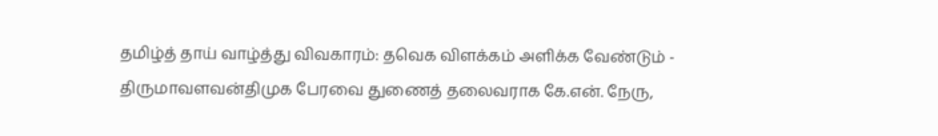தமிழ்த் தாய் வாழ்த்து விவகாரம்: தவெக விளக்கம் அளிக்க வேண்டும் - திருமாவளவன்திமுக பேரவை துணைத் தலைவராக கே.என். நேரு,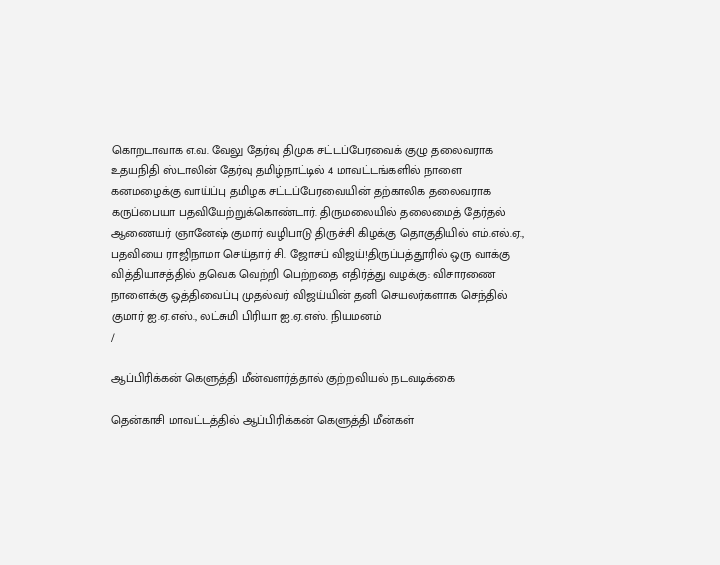கொறடாவாக எ.வ. வேலு தேர்வு திமுக சட்டப்பேரவைக் குழு தலைவராக உதயநிதி ஸ்டாலின் தேர்வு தமிழ்நாட்டில் 4 மாவட்டங்களில் நாளை கனமழைக்கு வாய்ப்பு தமிழக சட்டப்பேரவையின் தற்காலிக தலைவராக கருப்பையா பதவியேற்றுக்கொண்டார். திருமலையில் தலைமைத் தேர்தல் ஆணையர் ஞானேஷ் குமார் வழிபாடு திருச்சி கிழக்கு தொகுதியில் எம்.எல்.ஏ., பதவியை ராஜிநாமா செய்தார் சி. ஜோசப் விஜய்!திருப்பத்தூரில் ஒரு வாக்கு வித்தியாசத்தில் தவெக வெற்றி பெற்றதை எதிர்த்து வழக்கு: விசாரணை நாளைக்கு ஒத்திவைப்பு முதல்வர் விஜய்யின் தனி செயலர்களாக செந்தில் குமார் ஐ.ஏ.எஸ்., லட்சுமி பிரியா ஐ.ஏ.எஸ். நியமனம்
/

ஆப்பிரிக்கன் கெளுத்தி மீன்வளர்த்தால் குற்றவியல் நடவடிக்கை

தென்காசி மாவட்டத்தில் ஆப்பிரிக்கன் கெளுத்தி மீன்கள்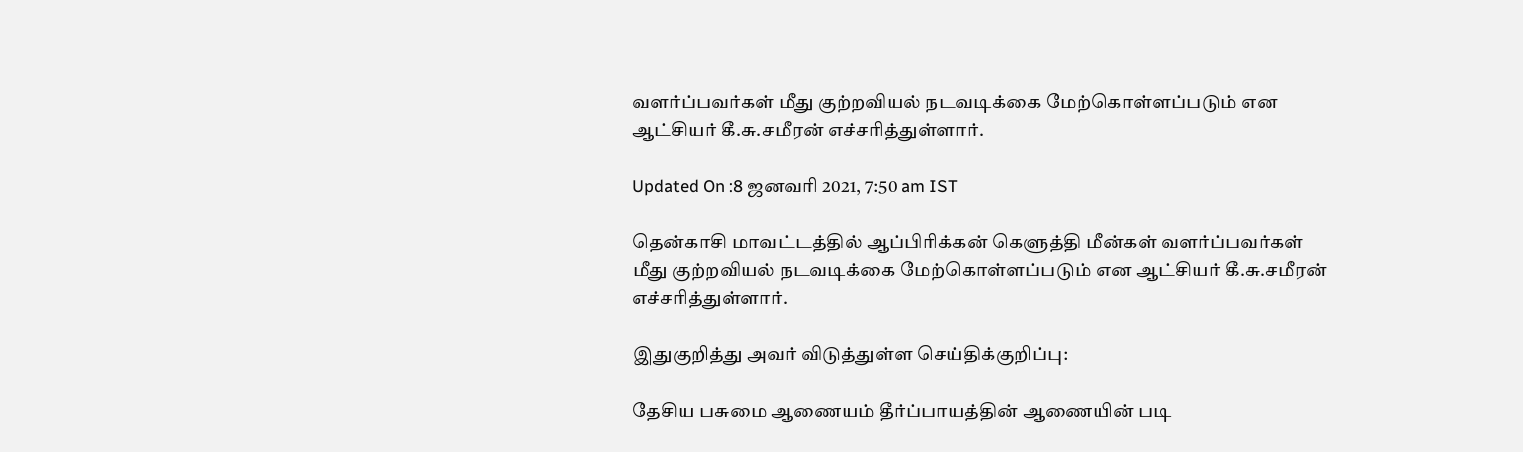வளர்ப்பவர்கள் மீது குற்றவியல் நடவடிக்கை மேற்கொள்ளப்படும் என ஆட்சியர் கீ.சு.சமீரன் எச்சரித்துள்ளார்.

Updated On :8 ஜனவரி 2021, 7:50 am IST

தென்காசி மாவட்டத்தில் ஆப்பிரிக்கன் கெளுத்தி மீன்கள் வளர்ப்பவர்கள் மீது குற்றவியல் நடவடிக்கை மேற்கொள்ளப்படும் என ஆட்சியர் கீ.சு.சமீரன் எச்சரித்துள்ளார்.

இதுகுறித்து அவர் விடுத்துள்ள செய்திக்குறிப்பு:

தேசிய பசுமை ஆணையம் தீர்ப்பாயத்தின் ஆணையின் படி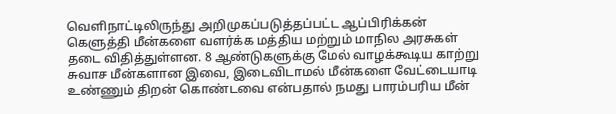வெளிநாட்டிலிருந்து அறிமுகப்படுத்தப்பட்ட ஆப்பிரிக்கன் கெளுத்தி மீன்களை வளர்க்க மத்திய மற்றும் மாநில அரசுகள் தடை விதித்துள்ளன. 8 ஆண்டுகளுக்கு மேல் வாழக்கூடிய காற்று சுவாச மீன்களான இவை, இடைவிடாமல் மீன்களை வேட்டையாடி உண்ணும் திறன் கொண்டவை என்பதால் நமது பாரம்பரிய மீன்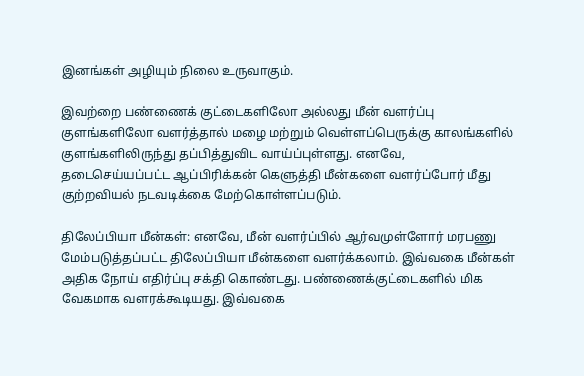இனங்கள் அழியும் நிலை உருவாகும்.

இவற்றை பண்ணைக் குட்டைகளிலோ அல்லது மீன் வளர்ப்பு குளங்களிலோ வளர்த்தால் மழை மற்றும் வெள்ளப்பெருக்கு காலங்களில் குளங்களிலிருந்து தப்பித்துவிட வாய்ப்புள்ளது. எனவே, தடைசெய்யப்பட்ட ஆப்பிரிக்கன் கெளுத்தி மீன்களை வளர்ப்போர் மீது குற்றவியல் நடவடிக்கை மேற்கொள்ளப்படும்.

திலேப்பியா மீன்கள்: எனவே, மீன் வளர்ப்பில் ஆர்வமுள்ளோர் மரபணு மேம்படுத்தப்பட்ட திலேப்பியா மீன்களை வளர்க்கலாம். இவ்வகை மீன்கள் அதிக நோய் எதிர்ப்பு சக்தி கொண்டது. பண்ணைக்குட்டைகளில் மிக வேகமாக வளரக்கூடியது. இவ்வகை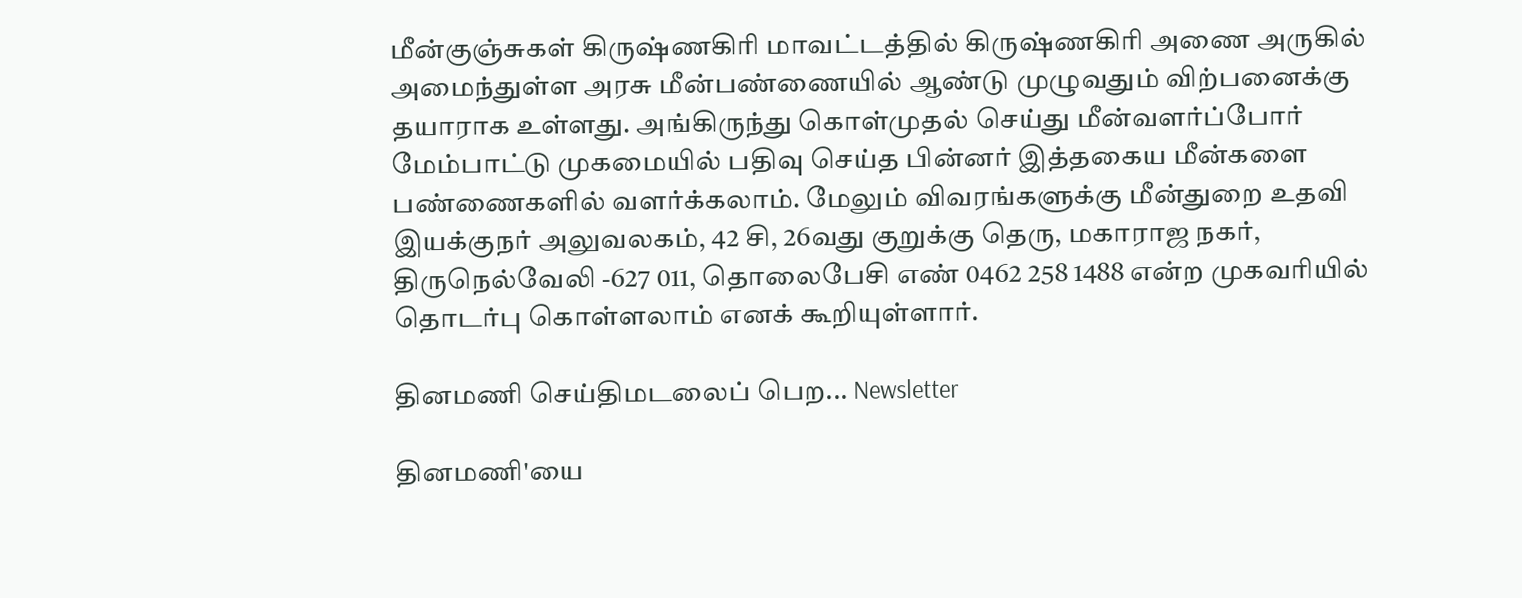மீன்குஞ்சுகள் கிருஷ்ணகிரி மாவட்டத்தில் கிருஷ்ணகிரி அணை அருகில் அமைந்துள்ள அரசு மீன்பண்ணையில் ஆண்டு முழுவதும் விற்பனைக்கு தயாராக உள்ளது. அங்கிருந்து கொள்முதல் செய்து மீன்வளர்ப்போர் மேம்பாட்டு முகமையில் பதிவு செய்த பின்னர் இத்தகைய மீன்களை பண்ணைகளில் வளர்க்கலாம். மேலும் விவரங்களுக்கு மீன்துறை உதவி இயக்குநர் அலுவலகம், 42 சி, 26வது குறுக்கு தெரு, மகாராஜ நகர், திருநெல்வேலி -627 011, தொலைபேசி எண் 0462 258 1488 என்ற முகவரியில் தொடர்பு கொள்ளலாம் எனக் கூறியுள்ளார்.

தினமணி செய்திமடலைப் பெற... Newsletter

தினமணி'யை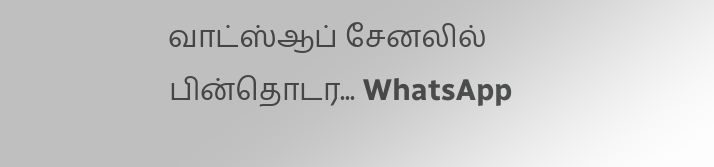வாட்ஸ்ஆப் சேனலில் பின்தொடர... WhatsApp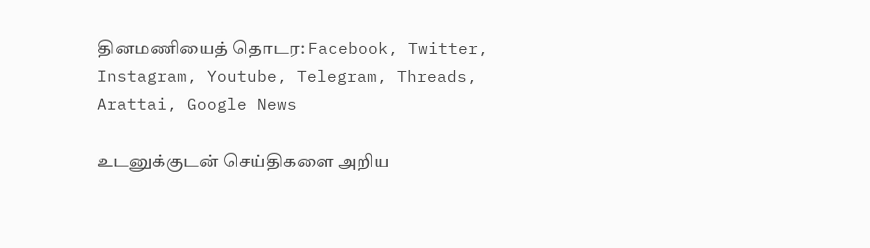தினமணியைத் தொடர: Facebook, Twitter, Instagram, Youtube, Telegram, Threads, Arattai, Google News

உடனுக்குடன் செய்திகளை அறிய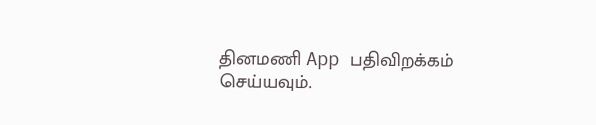தினமணி App பதிவிறக்கம் செய்யவும்.